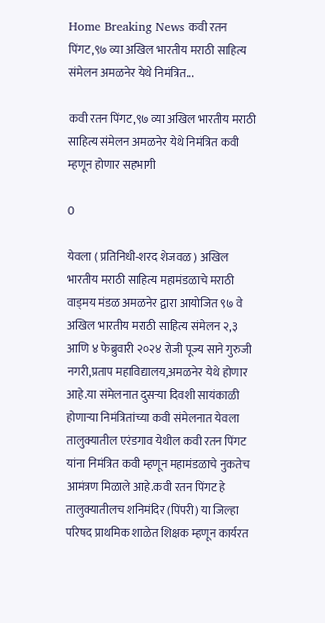Home Breaking News कवी रतन पिंगट,९७ व्या अखिल भारतीय मराठी साहित्य संमेलन अमळनेर येथे निमंत्रित...

कवी रतन पिंगट,९७ व्या अखिल भारतीय मराठी साहित्य संमेलन अमळनेर येथे निमंत्रित कवी म्हणून होणार सहभागी

0

येवला ( प्रतिनिधी-शरद शेजवळ ) अखिल भारतीय मराठी साहित्य महामंडळाचे मराठी वाड्मय मंडळ अमळनेर द्वारा आयोजित ९७ वे अखिल भारतीय मराठी साहित्य संमेलन २,३ आणि ४ फेब्रुवारी २०२४ रोजी पूज्य साने गुरुजी नगरी,प्रताप महाविद्यालय,अमळनेर येथे होणार आहे.या संमेलनात दुसऱ्या दिवशी सायंकाळी होणाऱ्या निमंत्रितांच्या कवी संमेलनात येवला तालुक्यातील एरंडगाव येथील कवी रतन पिंगट यांना निमंत्रित कवी म्हणून महामंडळाचे नुकतेच आमंत्रण मिळाले आहे.कवी रतन पिंगट हे तालुक्यातीलच शनिमंदिर (पिंपरी) या जिल्हा परिषद प्राथमिक शाळेत शिक्षक म्हणून कार्यरत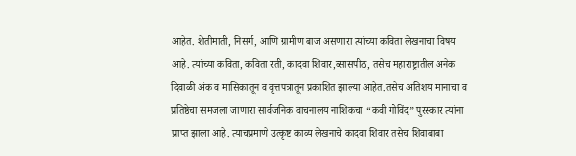आहेत. शेतीमाती, निसर्ग, आणि ग्रामीण बाज असणारा त्यांच्या कविता लेखनाचा विषय आहे. त्यांच्या कविता, कविता रती, कादवा शिवार,व्सासपीठ, तसेच महाराष्ट्रातील अनेक दिवाळी अंक व मासिकातून व वृत्तपत्रातून प्रकाशित झाल्या आहेत.तसेच अतिशय मानाचा व प्रतिष्ठेचा समजला जाणारा सार्वजनिक वाचनालय नाशिकचा “कवी गोविंद” पुरस्कार त्यांना प्राप्त झाला आहे. त्याचप्रमाणे उत्कृष्ट काव्य लेखनाचे कादवा शिवार तसेच शिवाबाबा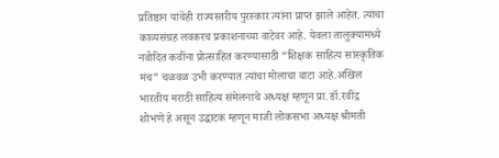प्रतिष्ठान यांचेही राज्यस्तरीय पुरस्कार त्यांना प्राप्त झाले आहेत. त्यांचा काव्यसंग्रह लवकरच प्रकाशनाच्या वाटेवर आहे. येवला तालुक्यामध्ये नवोदित कवींना प्रोत्साहित करण्यासाठी “शिक्षक साहित्य सांस्कृतिक मंच” चळवळ उभी करण्यात त्यांचा मोलाचा वाटा आहे.अखिल भारतीय मराठी साहित्य संमेलनाचे अध्यक्ष म्हणून प्रा.डॉ.रवींद्र शोभणे हे असून उद्घाटक म्हणून माजी लोकसभा अध्यक्ष श्रीमती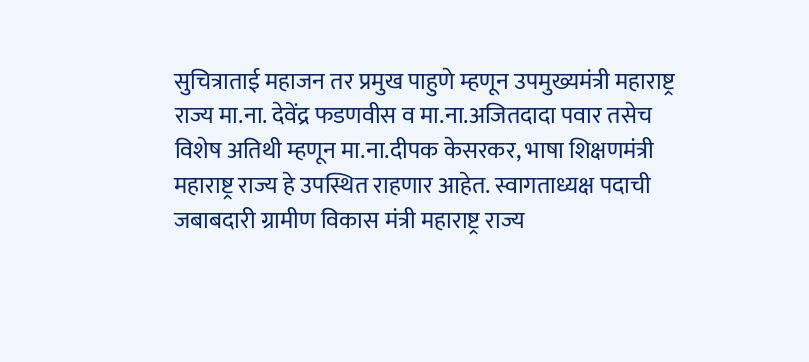सुचित्राताई महाजन तर प्रमुख पाहुणे म्हणून उपमुख्यमंत्री महाराष्ट्र राज्य मा.ना. देवेंद्र फडणवीस व मा.ना.अजितदादा पवार तसेच विशेष अतिथी म्हणून मा.ना.दीपक केसरकर, भाषा शिक्षणमंत्री महाराष्ट्र राज्य हे उपस्थित राहणार आहेत. स्वागताध्यक्ष पदाची जबाबदारी ग्रामीण विकास मंत्री महाराष्ट्र राज्य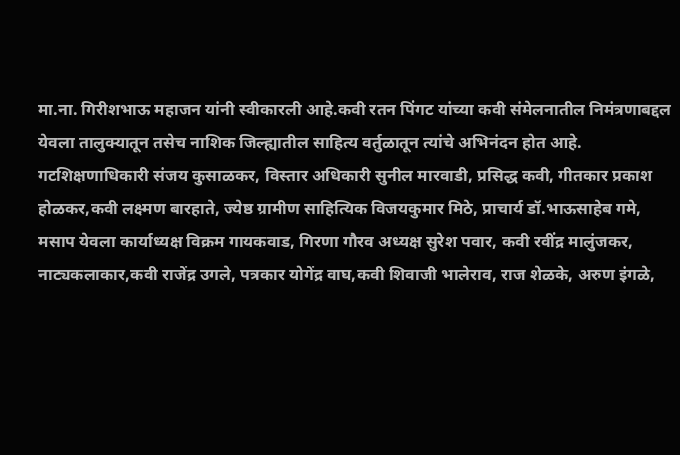मा.ना. गिरीशभाऊ महाजन यांनी स्वीकारली आहे.कवी रतन पिंगट यांच्या कवी संमेलनातील निमंत्रणाबद्दल येवला तालुक्यातून तसेच नाशिक जिल्ह्यातील साहित्य वर्तुळातून त्यांचे अभिनंदन होत आहे. गटशिक्षणाधिकारी संजय कुसाळकर, विस्तार अधिकारी सुनील मारवाडी, प्रसिद्ध कवी, गीतकार प्रकाश होळकर,कवी लक्ष्मण बारहाते, ज्येष्ठ ग्रामीण साहित्यिक विजयकुमार मिठे, प्राचार्य डॉ.भाऊसाहेब गमे, मसाप येवला कार्याध्यक्ष विक्रम गायकवाड, गिरणा गौरव अध्यक्ष सुरेश पवार, कवी रवींद्र मालुंजकर, नाट्यकलाकार,कवी राजेंद्र उगले, पत्रकार योगेंद्र वाघ,कवी शिवाजी भालेराव, राज शेळके, अरुण इंगळे,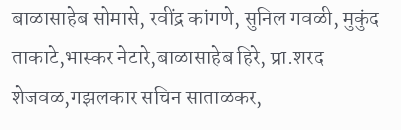बाळासाहेब सोमासे, रवींद्र कांगणे, सुनिल गवळी, मुकुंद ताकाटे,भास्कर नेटारे,बाळासाहेब हिरे, प्रा.शरद शेजवळ,गझलकार सचिन साताळकर,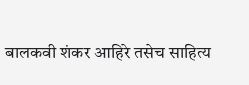बालकवी शंकर आहिरे तसेच साहित्य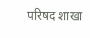परिषद शाखा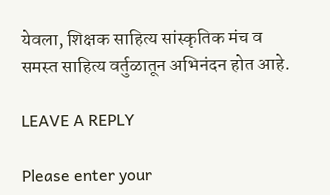येवला, शिक्षक साहित्य सांस्कृतिक मंच व समस्त साहित्य वर्तुळातून अभिनंदन होत आहे.

LEAVE A REPLY

Please enter your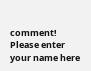comment!
Please enter your name here